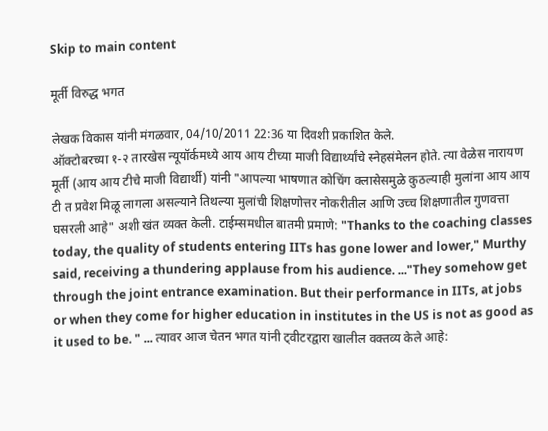Skip to main content

मूर्ती विरुद्ध भगत

लेखक विकास यांनी मंगळवार, 04/10/2011 22:36 या दिवशी प्रकाशित केले.
ऑक्टोबरच्या १-२ तारखेस न्यूयॉर्कमध्ये आय आय टीच्या माजी विद्यार्थ्यांचे स्नेहसंमेलन होते. त्या वेळेस नारायण मूर्ती (आय आय टीचे माजी विद्यार्थी) यांनी "आपल्या भाषणात कोचिंग क्लासेसमुळे कुठल्याही मुलांना आय आय टी त प्रवेश मिळू लागला असल्याने तिथल्या मुलांची शिक्षणोत्तर नोकरीतील आणि उच्च शिक्षणातील गुणवत्ता घसरली आहे" अशी खंत व्यक्त केली. टाईम्समधील बातमी प्रमाणे: "Thanks to the coaching classes today, the quality of students entering IITs has gone lower and lower," Murthy said, receiving a thundering applause from his audience. ..."They somehow get through the joint entrance examination. But their performance in IITs, at jobs or when they come for higher education in institutes in the US is not as good as it used to be. " ... त्यावर आज चेतन भगत यांनी ट्वीटरद्वारा खालील वक्तव्य केले आहे: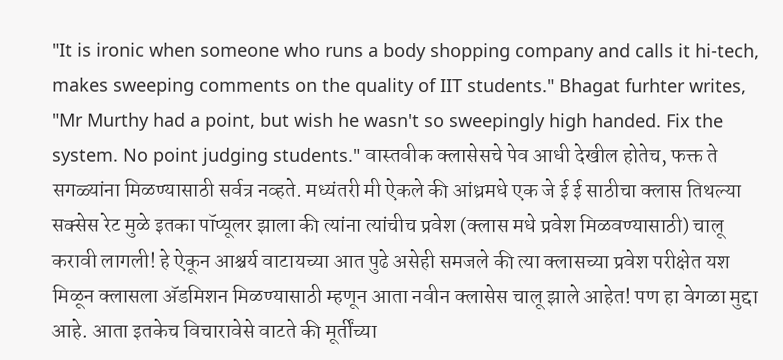"It is ironic when someone who runs a body shopping company and calls it hi-tech, makes sweeping comments on the quality of IIT students." Bhagat furhter writes, "Mr Murthy had a point, but wish he wasn't so sweepingly high handed. Fix the system. No point judging students." वास्तवीक क्लासेसचे पेव आधी देखील होतेच, फक्त ते सगळ्यांना मिळण्यासाठी सर्वत्र नव्हते. मध्यंतरी मी ऐकले की आंध्रमधे एक जे ई ई साठीचा क्लास तिथल्या सक्सेस रेट मुळे इतका पॉप्यूलर झाला की त्यांना त्यांचीच प्रवेश (क्लास मधे प्रवेश मिळवण्यासाठी) चालू करावी लागली! हे ऐकून आश्चर्य वाटायच्या आत पुढे असेही समजले की त्या क्लासच्या प्रवेश परीक्षेत यश मिळून क्लासला अ‍ॅडमिशन मिळण्यासाठी म्हणून आता नवीन क्लासेस चालू झाले आहेत! पण हा वेगळा मुद्दा आहे. आता इतकेच विचारावेसे वाटते की मूर्तींच्या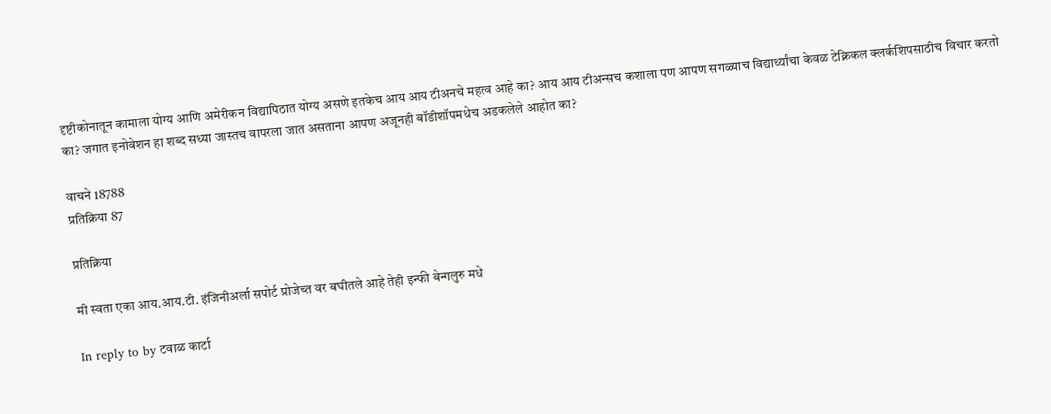दृष्टीकोनातून कामाला योग्य आणि अमेरीकन विद्यापिठात योग्य असणे इतकेच आय आय टीअनचे महत्व आहे का? आय आय टीअन्सच कशाला पण आपण सगळ्याच विद्यार्थ्यांचा केवळ टेक्निकल क्लर्कशिपसाठीच विचार करतो का? जगात इनोवेशन हा शब्द सध्या जास्तच वापरला जात असताना आपण अजूनही बॉडीशॉपमधेच अडकलेले आहोत का?

वाचने 18788
प्रतिक्रिया 87

प्रतिक्रिया

मी स्वता एका आय.आय.टी. इंजिनीअर्ला सपोर्ट प्रोजेच्त वर बघीतले आहे तेही इन्फी बेन्गलुरु मधे

In reply to by टवाळ कार्टा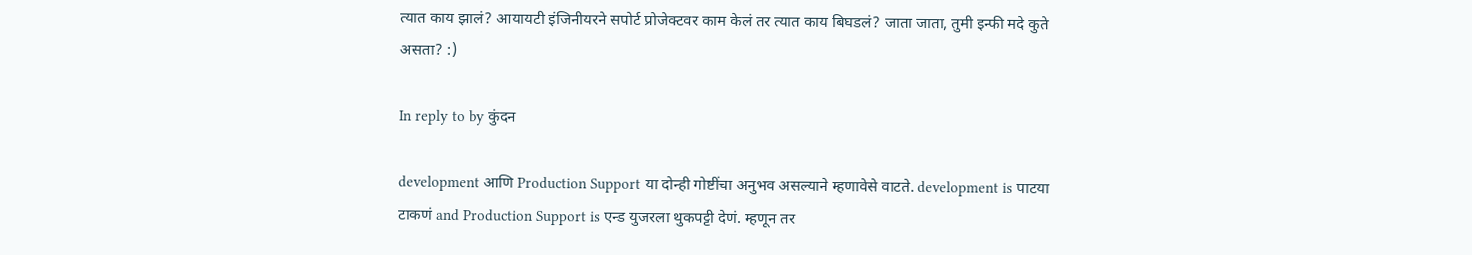त्यात काय झालं? आयायटी इंजिनीयरने सपोर्ट प्रोजेक्टवर काम केलं तर त्यात काय बिघडलं? जाता जाता, तुमी इन्फी मदे कुते असता? :)

In reply to by कुंदन

development आणि Production Support या दोन्ही गोष्टींचा अनुभव असल्याने म्हणावेसे वाटते. development is पाटया टाकणं and Production Support is एन्ड युजरला थुकपट्टी देणं. म्हणून तर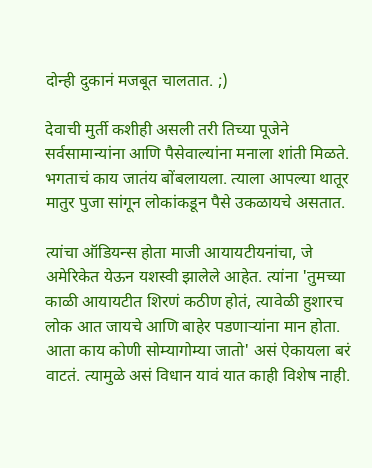दोन्ही दुकानं मजबूत चालतात. ;)

देवाची मुर्ती कशीही असली तरी तिच्या पूजेने सर्वसामान्यांना आणि पैसेवाल्यांना मनाला शांती मिळते. भगताचं काय जातंय बोंबलायला. त्याला आपल्या थातूर मातुर पुजा सांगून लोकांकडून पैसे उकळायचे असतात.

त्यांचा ऑडियन्स होता माजी आयायटीयनांचा, जे अमेरिकेत येऊन यशस्वी झालेले आहेत. त्यांना 'तुमच्या काळी आयायटीत शिरणं कठीण होतं, त्यावेळी हुशारच लोक आत जायचे आणि बाहेर पडणाऱ्यांना मान होता. आता काय कोणी सोम्यागोम्या जातो' असं ऐकायला बरं वाटतं. त्यामुळे असं विधान यावं यात काही विशेष नाही.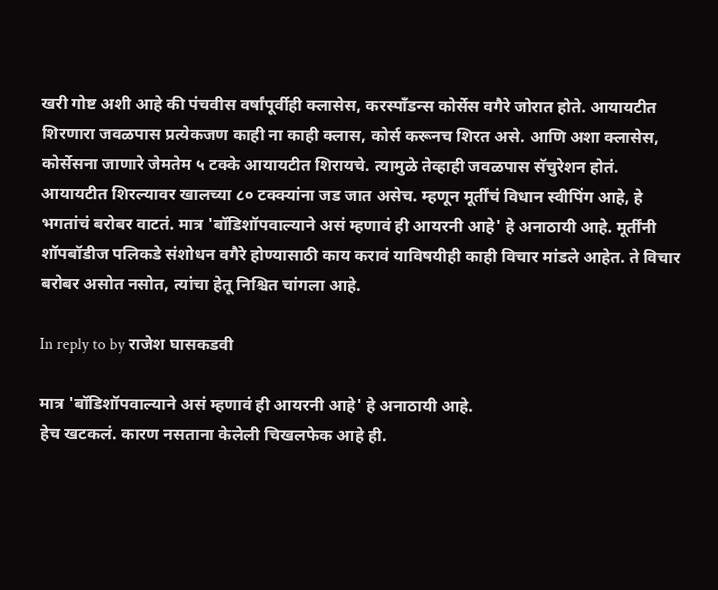खरी गोष्ट अशी आहे की पंचवीस वर्षांपूर्वीही क्लासेस, करस्पॉंडन्स कोर्सेस वगैरे जोरात होते. आयायटीत शिरणारा जवळपास प्रत्येकजण काही ना काही क्लास, कोर्स करूनच शिरत असे. आणि अशा क्लासेस, कोर्सेसना जाणारे जेमतेम ५ टक्के आयायटीत शिरायचे. त्यामुळे तेव्हाही जवळपास सॅचुरेशन होतं. आयायटीत शिरल्यावर खालच्या ८० टक्क्यांना जड जात असेच. म्हणून मूर्तींचं विधान स्वीपिंग आहे, हे भगतांचं बरोबर वाटतं. मात्र 'बॉडिशॉपवाल्याने असं म्हणावं ही आयरनी आहे' हे अनाठायी आहे. मूर्तींनी शॉपबॉडीज पलिकडे संशोधन वगैरे होण्यासाठी काय करावं याविषयीही काही विचार मांडले आहेत. ते विचार बरोबर असोत नसोत, त्यांचा हेतू निश्चित चांगला आहे.

In reply to by राजेश घासकडवी

मात्र 'बॉडिशॉपवाल्याने असं म्हणावं ही आयरनी आहे' हे अनाठायी आहे.
हेच खटकलं. कारण नसताना केलेली चिखलफेक आहे ही.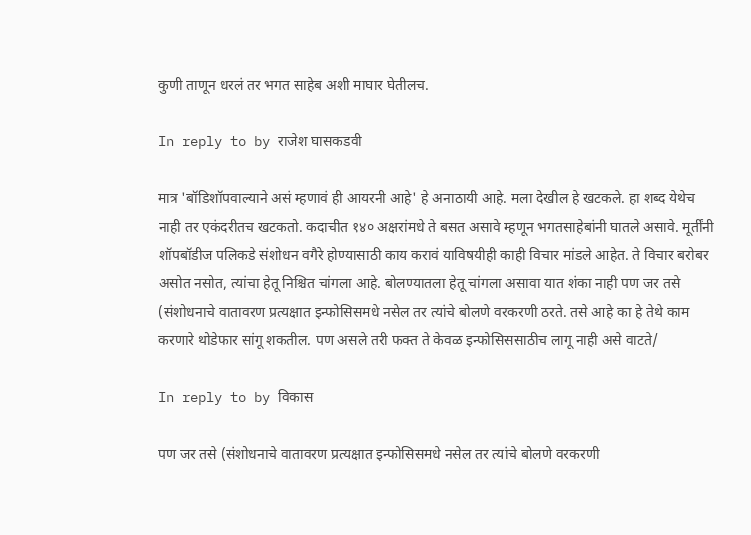कुणी ताणून धरलं तर भगत साहेब अशी माघार घेतीलच.

In reply to by राजेश घासकडवी

मात्र 'बॉडिशॉपवाल्याने असं म्हणावं ही आयरनी आहे' हे अनाठायी आहे. मला देखील हे खटकले. हा शब्द येथेच नाही तर एकंदरीतच खटकतो. कदाचीत १४० अक्षरांमधे ते बसत असावे म्हणून भगतसाहेबांनी घातले असावे. मूर्तींनी शॉपबॉडीज पलिकडे संशोधन वगैरे होण्यासाठी काय करावं याविषयीही काही विचार मांडले आहेत. ते विचार बरोबर असोत नसोत, त्यांचा हेतू निश्चित चांगला आहे. बोलण्यातला हेतू चांगला असावा यात शंका नाही पण जर तसे (संशोधनाचे वातावरण प्रत्यक्षात इन्फोसिसमधे नसेल तर त्यांचे बोलणे वरकरणी ठरते. तसे आहे का हे तेथे काम करणारे थोडेफार सांगू शकतील. पण असले तरी फक्त ते केवळ इन्फोसिससाठीच लागू नाही असे वाटते/

In reply to by विकास

पण जर तसे (संशोधनाचे वातावरण प्रत्यक्षात इन्फोसिसमधे नसेल तर त्यांचे बोलणे वरकरणी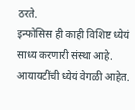ठरते.
इन्फोसिस ही काही विशिष्ट ध्येयं साध्य करणारी संस्था आहे. आयायटींची ध्येयं वेगळी आहेत.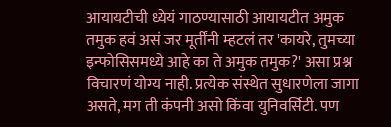आयायटीची ध्येयं गाठण्यासाठी आयायटीत अमुक तमुक हवं असं जर मूर्तींनी म्हटलं तर 'कायरे, तुमच्या इन्फोसिसमध्ये आहे का ते अमुक तमुक?' असा प्रश्न विचारणं योग्य नाही. प्रत्येक संस्थेत सुधारणेला जागा असते, मग ती कंपनी असो किंवा युनिवर्सिटी. पण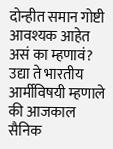दोन्हीत समान गोष्टी आवश्यक आहेत असं का म्हणावं? उद्या ते भारतीय आर्मीविषयी म्हणाले की आजकाल सैनिक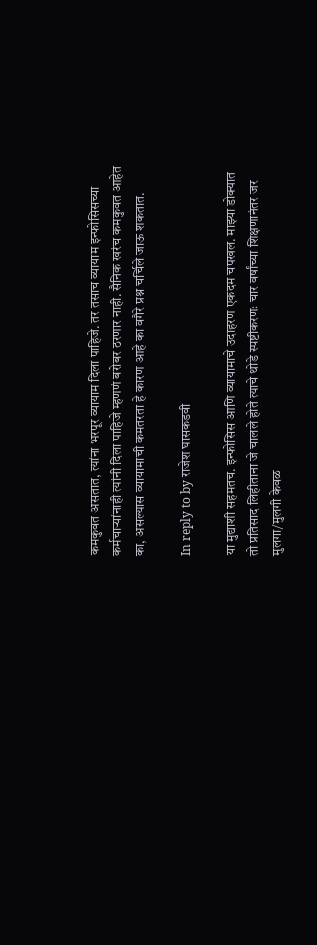कमकुवत असतात, त्यांना भरपूर व्यायाम दिला पाहिजे. तर तसाच व्यायाम इन्फोसिसच्या कर्मचाऱ्यांनाही त्यांनी दिला पाहिजे म्हणणं बरोबर ठरणार नाही. सैनिक खरंच कमकुवत आहेत का, असल्यास व्यायामाची कमतरता हे कारण आहे का वगैरे प्रश्न चर्चिले जाऊ शकतात.

In reply to by राजेश घासकडवी

या मुद्याशी सहमतच. इन्फोसिस आणि व्यायामाचे उदाहरण एकदम चपखल. माझ्या डोक्यात तो प्रतिसाद लिहीताना जे चालले होते त्याचे थोडे स्पष्टीकरणः चार वर्षांच्या शिक्षणानंतर जर मुलगा/मुलगी केवळ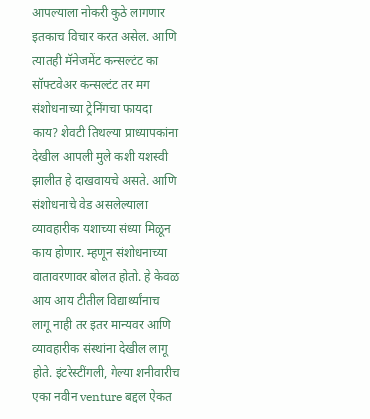आपल्याला नोकरी कुठे लागणार इतकाच विचार करत असेल. आणि त्यातही मॅनेजमेंट कन्सल्टंट का सॉफ्टवेअर कन्सल्टंट तर मग संशोधनाच्या ट्रेनिंगचा फायदा काय? शेवटी तिथल्या प्राध्यापकांना देखील आपली मुले कशी यशस्वी झालीत हे दाखवायचे असते. आणि संशोधनाचे वेड असलेल्याला व्यावहारीक यशाच्या संध्या मिळून काय होणार. म्हणून संशोधनाच्या वातावरणावर बोलत होतो. हे केवळ आय आय टीतील विद्यार्थ्यांनाच लागू नाही तर इतर मान्यवर आणि व्यावहारीक संस्थांना देखील लागू होते. इंटरेस्टींगली, गेल्या शनीवारीच एका नवीन venture बद्दल ऐकत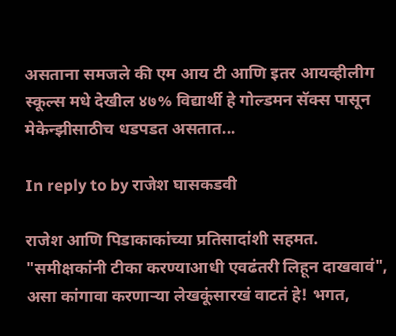असताना समजले की एम आय टी आणि इतर आयव्हीलीग स्कूल्स मधे देखील ४७% विद्यार्थी हे गोल्डमन सॅक्स पासून मेकेन्झीसाठीच धडपडत असतात...

In reply to by राजेश घासकडवी

राजेश आणि पिडाकाकांच्या प्रतिसादांशी सहमत. "समीक्षकांनी टीका करण्याआधी एवढंतरी लिहून दाखवावं", असा कांगावा करणार्‍या लेखकूंसारखं वाटतं हे! भगत,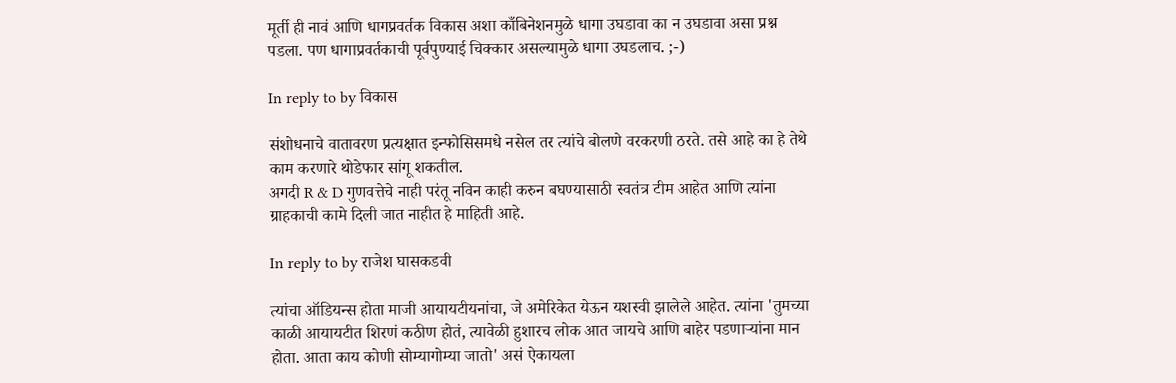मूर्ती ही नावं आणि धागप्रवर्तक विकास अशा काँबिनेशनमुळे धागा उघडावा का न उघडावा असा प्रश्न पडला. पण धागाप्रवर्तकाची पूर्वपुण्याई चिक्कार असल्यामुळे धागा उघडलाच. ;-)

In reply to by विकास

संशोधनाचे वातावरण प्रत्यक्षात इन्फोसिसमधे नसेल तर त्यांचे बोलणे वरकरणी ठरते. तसे आहे का हे तेथे काम करणारे थोडेफार सांगू शकतील.
अगदी R & D गुणवत्तेचे नाही परंतू नविन काही करुन बघण्यासाठी स्वतंत्र टीम आहेत आणि त्यांना ग्राहकाची कामे दिली जात नाहीत हे माहिती आहे.

In reply to by राजेश घासकडवी

त्यांचा ऑडियन्स होता माजी आयायटीयनांचा, जे अमेरिकेत येऊन यशस्वी झालेले आहेत. त्यांना 'तुमच्या काळी आयायटीत शिरणं कठीण होतं, त्यावेळी हुशारच लोक आत जायचे आणि बाहेर पडणाऱ्यांना मान होता. आता काय कोणी सोम्यागोम्या जातो' असं ऐकायला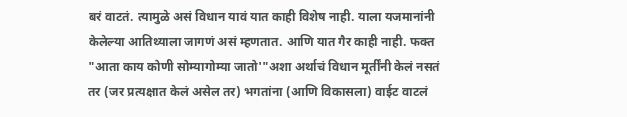बरं वाटतं. त्यामुळे असं विधान यावं यात काही विशेष नाही. याला यजमानांनी केलेल्या आतिथ्याला जागणं असं म्हणतात. आणि यात गैर काही नाही. फक्त "आता काय कोणी सोम्यागोम्या जातो'"अशा अर्थाचं विधान मूर्तींनी केलं नसतं तर (जर प्रत्यक्षात केलं असेल तर) भगतांना (आणि विकासला) वाईट वाटलं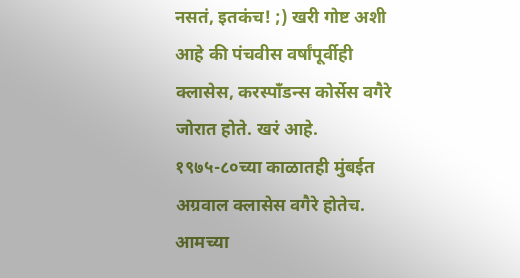नसतं, इतकंच! ;) खरी गोष्ट अशी आहे की पंचवीस वर्षांपूर्वीही क्लासेस, करस्पॉंडन्स कोर्सेस वगैरे जोरात होते. खरं आहे. १९७५-८०च्या काळातही मुंबईत अग्रवाल क्लासेस वगैरे होतेच. आमच्या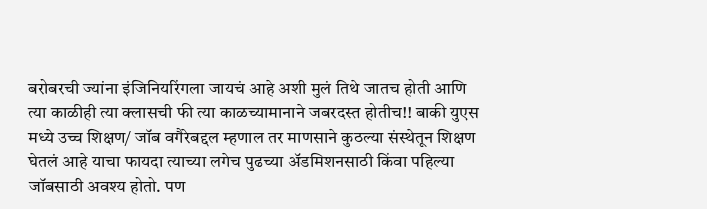बरोबरची ज्यांना इंजिनियरिंगला जायचं आहे अशी मुलं तिथे जातच होती आणि त्या काळीही त्या क्लासची फी त्या काळच्यामानाने जबरदस्त होतीच!! बाकी युएस मध्ये उच्च शिक्षण/ जॉब वगैरेबद्दल म्हणाल तर माणसाने कुठल्या संस्थेतून शिक्षण घेतलं आहे याचा फायदा त्याच्या लगेच पुढच्या अ‍ॅडमिशनसाठी किंवा पहिल्या जॉबसाठी अवश्य होतो. पण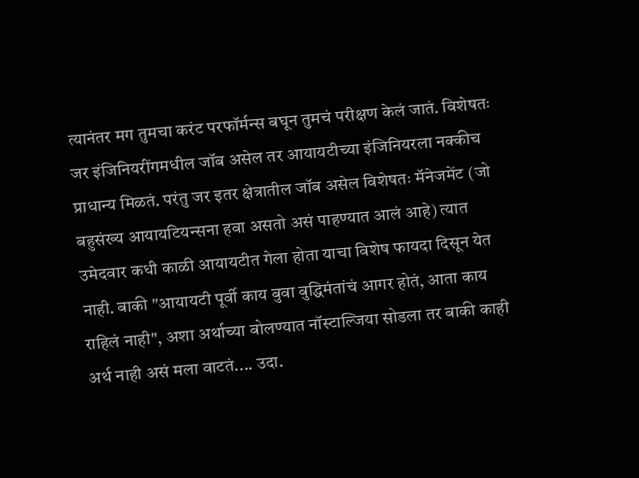त्यानंतर मग तुमचा करंट परफॉर्मन्स बघून तुमचं परीक्षण केलं जातं. विशेषतः जर इंजिनियरींगमधील जॉब असेल तर आयायटीच्या इंजिनियरला नक्कीच प्राधान्य मिळतं. परंतु जर इतर क्षेत्रातील जॉब असेल विशेषतः मॅनेजमेंट (जो बहुसंख्य आयायटियन्सना हवा असतो असं पाहण्यात आलं आहे) त्यात उमेदवार कधी काळी आयायटीत गेला होता याचा विशेष फायदा दिसून येत नाही. बाकी "आयायटी पूर्वी काय बुवा बुद्धिमंतांचं आगर होतं, आता काय राहिलं नाही", अशा अर्थाच्या बोलण्यात नॉस्टाल्जिया सोडला तर बाकी काही अर्थ नाही असं मला वाटतं.... उदा.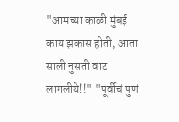"आमच्या काळी मुंबई काय झकास होती, आता साली नुसती वाट लागलीये!!" "पूर्वीचं पुणं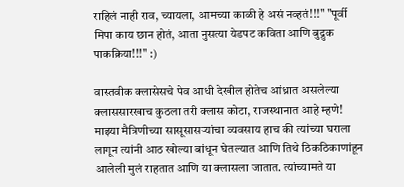राहिलं नाही राव, च्यायला, आमच्या काळी हे असं नव्हतं!!!" "पूर्वी मिपा काय छान होतं, आता नुसत्या येडपट कविता आणि बुद्रुक पाकक्रिया!!!" :)

वास्तवीक क्लासेसचे पेव आधी देखील होतेच आंध्रात असलेल्या क्लाससारखाच कुठला तरी क्लास कोटा, राजस्थानात आहे म्हणे! माझ्या मैत्रिणीच्या सासूसासर्‍यांचा व्यवसाय हाच की त्यांच्या घराला लागून त्यांनी आठ खोल्या बांधून घेतल्यात आणि तिथे ठिकठिकाणांहून आलेली मुलं राहतात आणि या क्लासला जातात. त्यांच्यामते या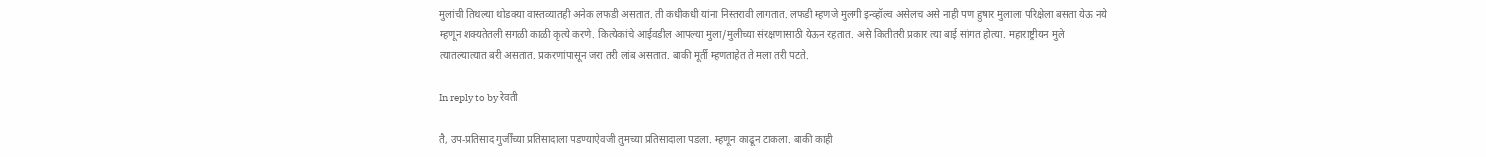मुलांची तिथल्या थोडक्या वास्तव्यातही अनेक लफडी असतात. ती कधीकधी यांना निस्तरावी लागतात. लफडी म्हणजे मुलगी इन्व्हॉल्व असेलच असे नाही पण हुषार मुलाला परिक्षेला बसता येऊ नये म्हणून शक्यतेतली सगळी काळी कृत्ये करणे. कित्येकांचे आईवडील आपल्या मुला/मुलीच्या संरक्षणासाठी येऊन रहतात. असे कितीतरी प्रकार त्या बाई सांगत होत्या. महाराष्ट्रीयन मुले त्यातल्यात्यात बरी असतात. प्रकरणांपासून जरा तरी लांब असतात. बाकी मूर्ती म्हणताहेत ते मला तरी पटते.

In reply to by रेवती

तै, उप-प्रतिसाद गुर्जींच्या प्रतिसादाला पडण्याऐवजी तुमच्या प्रतिसादाला पडला. म्हणून काढून टाकला. बाकी काही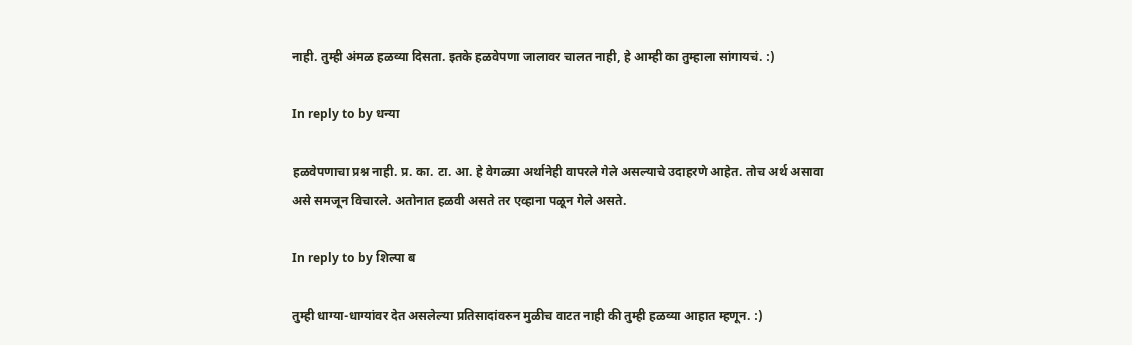नाही. तुम्ही अंमळ हळव्या दिसता. इतके हळवेपणा जालावर चालत नाही, हे आम्ही का तुम्हाला सांगायचं. :)

In reply to by धन्या

हळवेपणाचा प्रश्न नाही. प्र. का. टा. आ. हे वेगळ्या अर्थानेही वापरले गेले असल्याचे उदाहरणे आहेत. तोच अर्थ असावा असे समजून विचारले. अतोनात हळवी असते तर एव्हाना पळून गेले असते.

In reply to by शिल्पा ब

तुम्ही धाग्या-धाग्यांवर देत असलेल्या प्रतिसादांवरुन मुळीच वाटत नाही की तुम्ही हळव्या आहात म्हणून. :)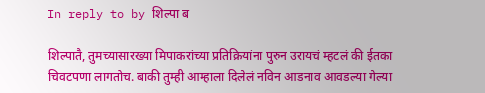In reply to by शिल्पा ब

शिल्पातै, तुमच्यासारख्या मिपाकरांच्या प्रतिक्रियांना पुरुन उरायचं म्हटलं की ईतका चिवटपणा लागतोच. बाकी तुम्ही आम्हाला दिलेलं नविन आडनाव आवडल्या गेल्या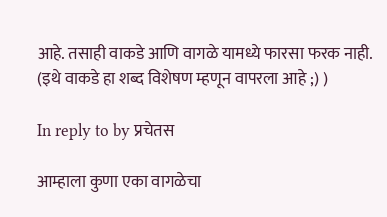आहे. तसाही वाकडे आणि वागळे यामध्ये फारसा फरक नाही. (इथे वाकडे हा शब्द विशेषण म्हणून वापरला आहे ;) )

In reply to by प्रचेतस

आम्हाला कुणा एका वागळेचा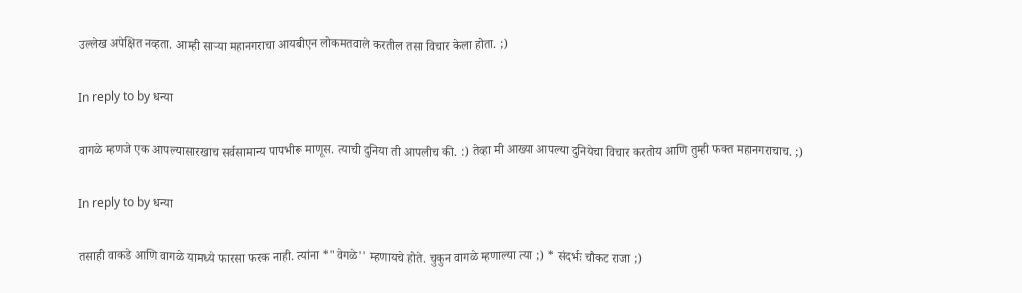उल्लेख अपेक्षित नव्हता. आम्ही सार्‍या महानगराचा आयबीएन लोकमतवाले करतील तसा विचार केला होता. ;)

In reply to by धन्या

वागळे म्हणजे एक आपल्यासारखाच सर्वसामान्य पापभीरू माणूस. त्याची दुनिया ती आपलीच की. :) तेव्हा मी आख्या आपल्या दुनियेचा विचार करतोय आणि तुम्ही फक्त महानगराचाच. ;)

In reply to by धन्या

तसाही वाकडे आणि वागळे यामध्ये फारसा फरक नाही. त्यांना *"वेगळे'' म्हणायचे होते. चुकुन वागळे म्हणाल्या त्या ;) * संदर्भः चौकट राजा ;)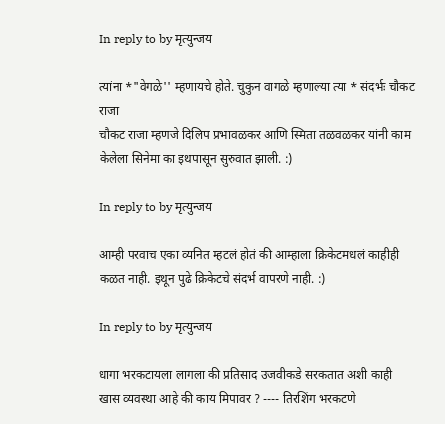In reply to by मृत्युन्जय

त्यांना *"वेगळे'' म्हणायचे होते. चुकुन वागळे म्हणाल्या त्या * संदर्भः चौकट राजा
चौकट राजा म्हणजे दिलिप प्रभावळकर आणि स्मिता तळवळकर यांनी काम केलेला सिनेमा का इथपासून सुरुवात झाली. :)

In reply to by मृत्युन्जय

आम्ही परवाच एका व्यनित म्हटलं होतं की आम्हाला क्रिकेटमधलं काहीही कळत नाही. इथून पुढे क्रिकेटचे संदर्भ वापरणे नाही. :)

In reply to by मृत्युन्जय

धागा भरकटायला लागला की प्रतिसाद उजवीकडे सरकतात अशी काही खास व्यवस्था आहे की काय मिपावर ? ---- तिरशिंग भरकटणे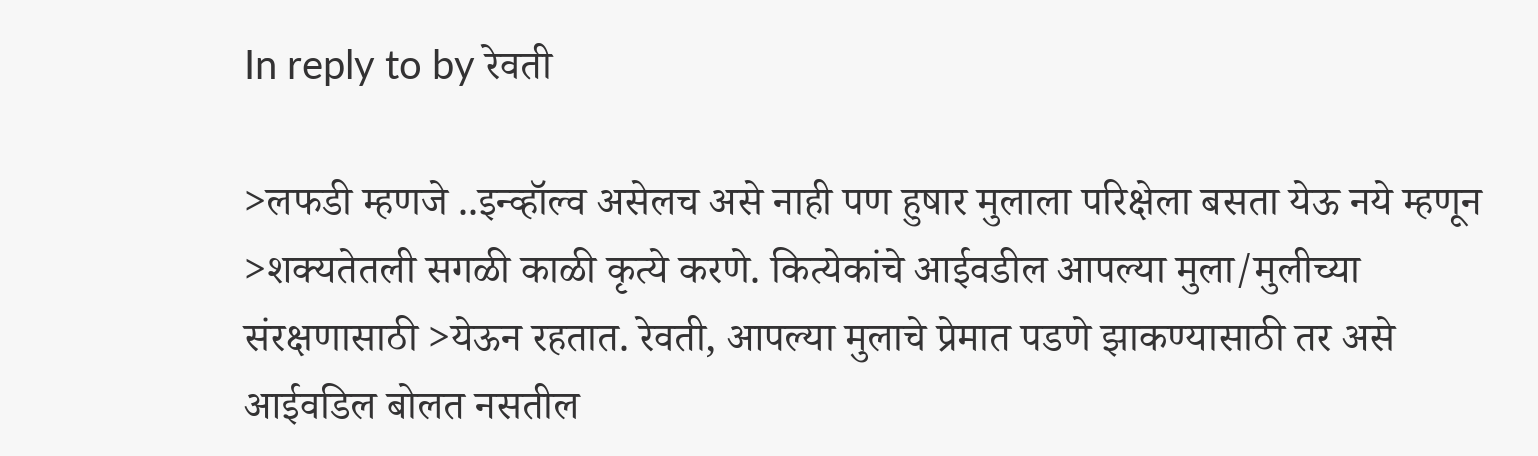In reply to by रेवती

>लफडी म्हणजे ..इन्व्हॉल्व असेलच असे नाही पण हुषार मुलाला परिक्षेला बसता येऊ नये म्हणून >शक्यतेतली सगळी काळी कृत्ये करणे. कित्येकांचे आईवडील आपल्या मुला/मुलीच्या संरक्षणासाठी >येऊन रहतात. रेवती, आपल्या मुलाचे प्रेमात पडणे झाकण्यासाठी तर असे आईवडिल बोलत नसतील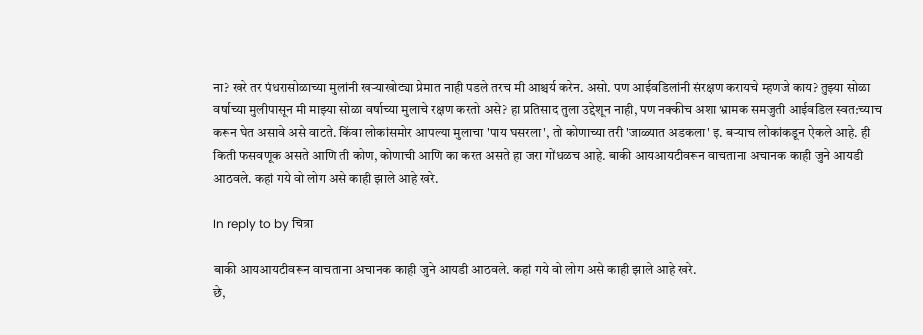ना? खरे तर पंधरासोळाच्या मुलांनी खर्‍याखोट्या प्रेमात नाही पडले तरच मी आश्चर्य करेन. असो. पण आईवडिलांनी संरक्षण करायचे म्हणजे काय? तुझ्या सोळा वर्षाच्या मुलीपासून मी माझ्या सोळा वर्षाच्या मुलाचे रक्षण करतो असे? हा प्रतिसाद तुला उद्देशून नाही, पण नक्कीच अशा भ्रामक समजुती आईवडिल स्वत:च्याच करून घेत असावे असे वाटते. किंवा लोकांसमोर आपल्या मुलाचा 'पाय घसरला', तो कोणाच्या तरी 'जाळ्यात अडकला' इ. बर्‍याच लोकांकडून ऐकले आहे. ही किती फसवणूक असते आणि ती कोण, कोणाची आणि का करत असते हा जरा गोंधळच आहे. बाकी आयआयटीवरून वाचताना अचानक काही जुने आयडी आठवले. कहां गये वो लोग असे काही झाले आहे खरे.

In reply to by चित्रा

बाकी आयआयटीवरून वाचताना अचानक काही जुने आयडी आठवले. कहां गये वो लोग असे काही झाले आहे खरे.
छे,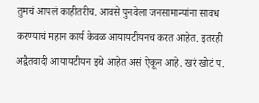तुमचं आपलं काहीतरीच. आवसे पुनवेला जनसामान्यांना सावध करण्याचं महान कार्य केवळ आयायटीयनच करत आहेत. इतरही अद्वैतवादी आयायटीयन इथे आहेत असं ऐकून आहे. खरं खोटं प.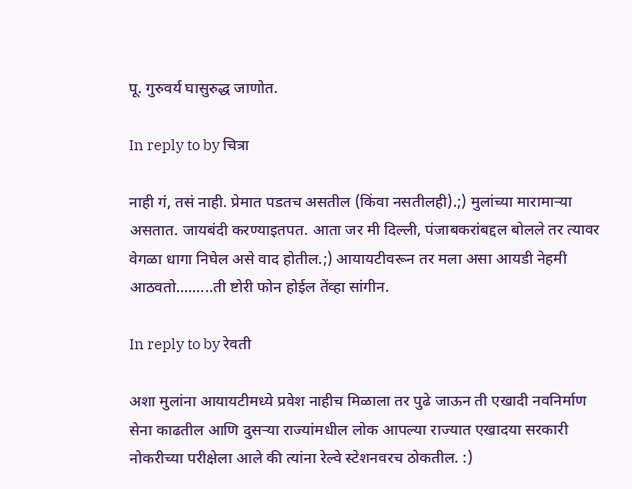पू. गुरुवर्य घासुरुद्ध जाणोत.

In reply to by चित्रा

नाही गं, तसं नाही. प्रेमात पडतच असतील (किंवा नसतीलही).;) मुलांच्या मारामार्‍या असतात. जायबंदी करण्याइतपत. आता जर मी दिल्ली, पंजाबकरांबद्दल बोलले तर त्यावर वेगळा धागा निघेल असे वाद होतील.;) आयायटीवरून तर मला असा आयडी नेहमी आठवतो.........ती ष्टोरी फोन होईल तेंव्हा सांगीन.

In reply to by रेवती

अशा मुलांना आयायटीमध्ये प्रवेश नाहीच मिळाला तर पुढे जाऊन ती एखादी नवनिर्माण सेना काढतील आणि दुसर्‍या राज्यांमधील लोक आपल्या राज्यात एखादया सरकारी नोकरीच्या परीक्षेला आले की त्यांना रेल्वे स्टेशनवरच ठोकतील. :)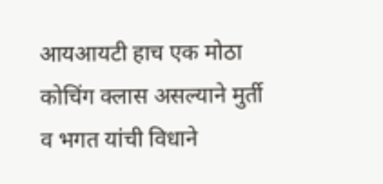आयआयटी हाच एक मोठा कोचिंग क्लास असल्याने मुर्ती व भगत यांची विधाने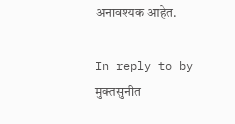अनावश्यक आहेत.

In reply to by मुक्तसुनीत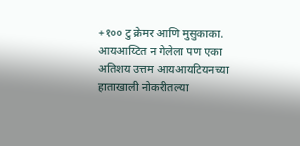+१०० टु क्रेमर आणि मुसुकाका. आयआय्टित न गेलेला पण एका अतिशय उत्तम आयआयटियनच्या हाताखाली नोकरीतल्या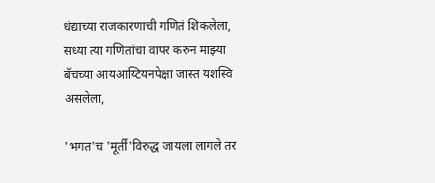धंद्याच्या राजकारणाची गणितं शिकलेला, सध्या त्या गणितांचा वापर करुन माझ्या बॅचच्या आयआय्टियनपेक्षा जास्त यशस्वि असलेला,

'भगत'च 'मूर्तीं'विरुद्ध जायला लागले तर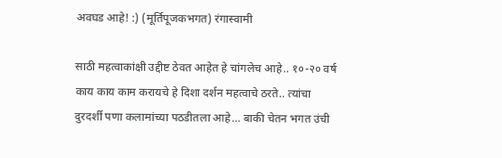अवघड आहे! :) (मूर्तिपूजकभगत) रंगास्वामी

साठी महत्वाकांक्षी उद्दीष्ट ठेवत आहेत हे चांगलेच आहे.. १०-२० वर्ष काय काय काम करायचे हे दिशा दर्शन महत्वाचे ठरते.. त्यांचा दुरदर्शी पणा कलामांच्या पठडीतला आहे... बाकी चेतन भगत उंची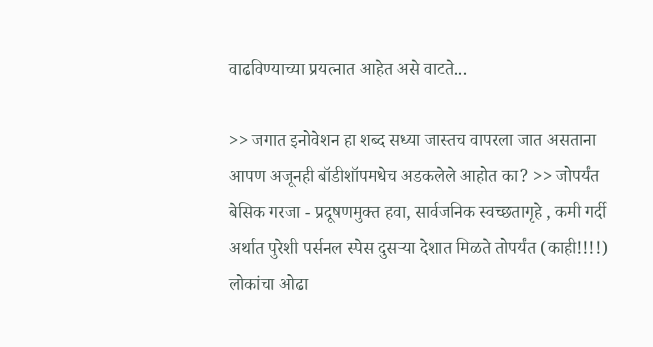वाढविण्याच्या प्रयत्नात आहेत असे वाटते...

>> जगात इनोवेशन हा शब्द सध्या जास्तच वापरला जात असताना आपण अजूनही बॉडीशॉपमधेच अडकलेले आहोत का? >> जोपर्यंत बेसिक गरजा - प्रदूषणमुक्त हवा, सार्वजनिक स्वच्छतागृहे , कमी गर्दी अर्थात पुरेशी पर्सनल स्पेस दुसर्‍या देशात मिळते तोपर्यंत (काही!!!!) लोकांचा ओढा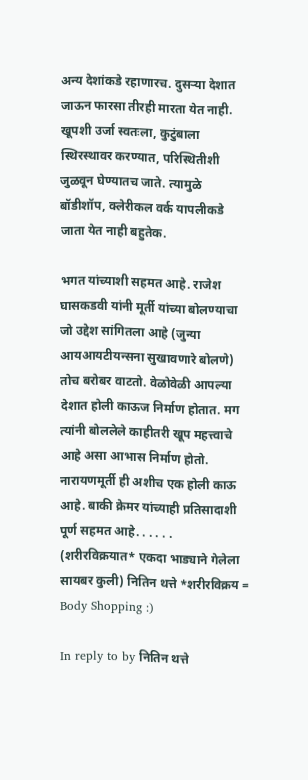अन्य देशांकडे रहाणारच. दुसर्‍या देशात जाऊन फारसा तीरही मारता येत नाही. खूपशी उर्जा स्वतःला, कुटुंबाला स्थिरस्थावर करण्यात, परिस्थितीशी जुळवून घेण्यातच जाते. त्यामुळे बॉडीशॉप, क्लेरीकल वर्क यापलीकडे जाता येत नाही बहुतेक.

भगत यांच्याशी सहमत आहे. राजेश घासकडवी यांनी मूर्ती यांच्या बोलण्याचा जो उद्देश सांगितला आहे (जुन्या आयआयटीयन्सना सुखावणारे बोलणे) तोच बरोबर वाटतो. वेळोवेळी आपल्या देशात होली काऊज निर्माण होतात. मग त्यांनी बोललेले काहीतरी खूप महत्त्वाचे आहे असा आभास निर्माण होतो. नारायणमूर्ती ही अशीच एक होली काऊ आहे. बाकी क्रेमर यांच्याही प्रतिसादाशी पूर्ण सहमत आहे. . . . . . (शरीरविक्रयात* एकदा भाड्याने गेलेला सायबर कुली) नितिन थत्ते *शरीरविक्रय = Body Shopping :)

In reply to by नितिन थत्ते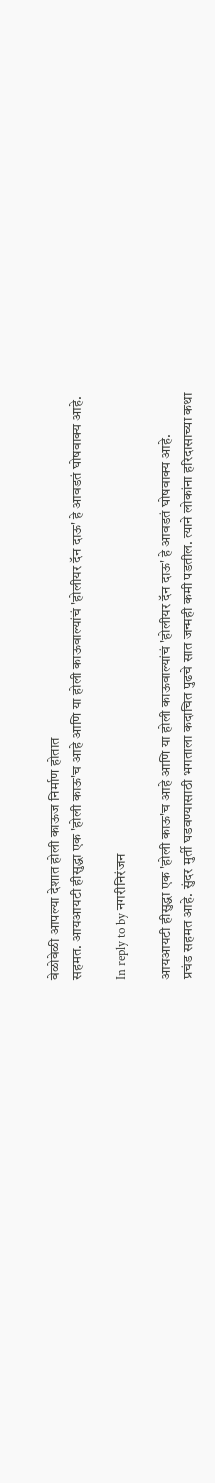वेळोवेळी आपल्या देशात होली काऊज निर्माण होतात
सहमत. आयआयटी हीसुद्धा एक 'होली काऊ'च आहे आणि या होली काऊवाल्यांचं 'होलीयर दॅन दाऊ' हे आवडतं घोषवाक्य आहे.

In reply to by नगरीनिरंजन

आयआयटी हीसुद्धा एक 'होली काऊ'च आहे आणि या होली काऊवाल्यांचं 'होलीयर दॅन दाऊ' हे आवडतं घोषवाक्य आहे.
प्रचंड सहमत आहे. सुंदर मुर्ती घडवण्यासाठी भगताला कदाचित पुढचे सात जन्मही कमी पडतील. त्याने लोकांना हरिदासाच्या कथा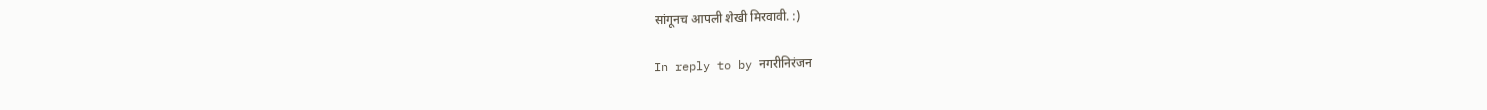सांगूनच आपली शेखी मिरवावी. :)

In reply to by नगरीनिरंजन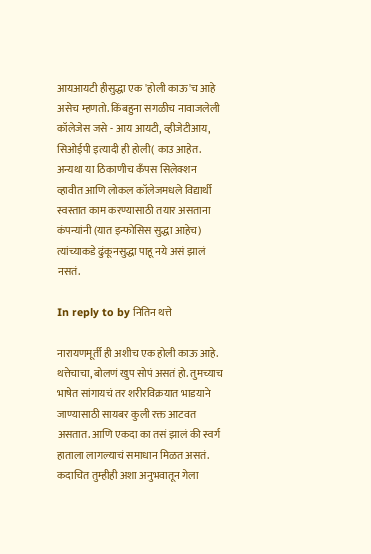आयआयटी हीसुद्धा एक 'होली काऊ'च आहे असेच म्हणतो. किंबहुना सगळीच नावाजलेली कॉलेजेस जसे - आय आयटी, व्हीजेटीआय, सिओईपी इत्यादी ही होली( काउ आहेत. अन्यथा या ठिकाणीच कँपस सिलेक्शन व्हावीत आणि लोकल कॉलेजमधले विद्यार्थी स्वस्तात काम करण्यासाठी तयार असताना कंपन्यांनी (यात इन्फोसिस सुद्धा आहेच) त्यांच्याकडे ढुंकूनसुद्धा पाहू नये असं झालं नसतं.

In reply to by नितिन थत्ते

नारायणमूर्ती ही अशीच एक होली काऊ आहे.
थत्तेचाचा, बोलणं खुप सोपं असतं हो. तुमच्याच भाषेत सांगायचं तर शरीरविक्रयात भाडयाने जाण्यासाठी सायबर कुली रक्त आटवत असतात. आणि एकदा का तसं झालं की स्वर्ग हाताला लागल्याचं समाधान मिळत असतं. कदाचित तुम्हीही अशा अनुभवातून गेला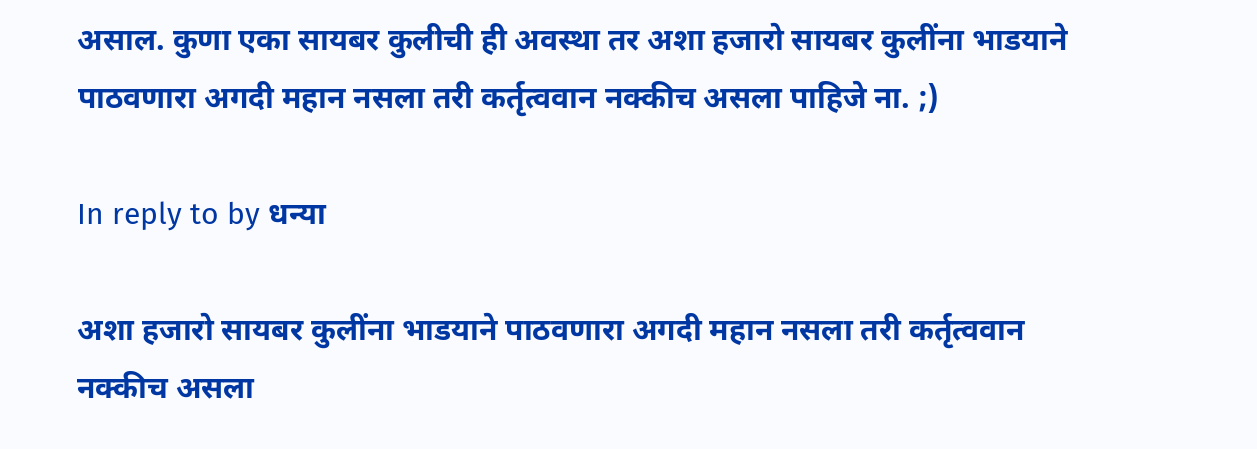असाल. कुणा एका सायबर कुलीची ही अवस्था तर अशा हजारो सायबर कुलींना भाडयाने पाठवणारा अगदी महान नसला तरी कर्तृत्ववान नक्कीच असला पाहिजे ना. ;)

In reply to by धन्या

अशा हजारो सायबर कुलींना भाडयाने पाठवणारा अगदी महान नसला तरी कर्तृत्ववान नक्कीच असला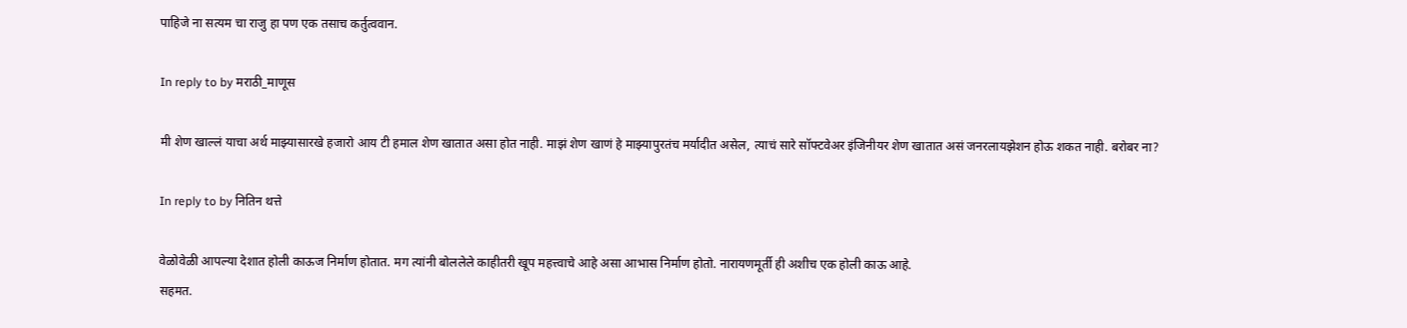पाहिजे ना सत्यम चा राजु हा पण एक तसाच कर्तुत्ववान.

In reply to by मराठी_माणूस

मी शेण खाल्लं याचा अर्थ माझ्यासारखे हजारो आय टी हमाल शेण खातात असा होत नाही. माझं शेण खाणं हे माझ्यापुरतंच मर्यादीत असेल, त्याचं सारे सॉफ्टवेअर इंजिनीयर शेण खातात असं जनरलायझेशन होऊ शकत नाही. बरोबर ना?

In reply to by नितिन थत्ते

वेळोवेळी आपल्या देशात होली काऊज निर्माण होतात. मग त्यांनी बोललेले काहीतरी खूप महत्त्वाचे आहे असा आभास निर्माण होतो. नारायणमूर्ती ही अशीच एक होली काऊ आहे.
सहमत.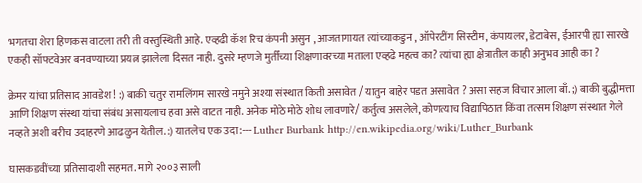भगतचा शेरा हिणकस वाटला तरी ती वस्तुस्थिती आहे. एव्हढी कॅश रिच कंपनी असुन , आजतागायत त्यांच्याकडुन , ऑपेरटींग सिस्टीम, कंपायलर, डेटाबेस, ईआरपी ह्या सारखे एकही सॉफ्टवेअर बनवण्याच्या प्रयत्न झालेला दिसत नाही. दुसरे म्हणजे मुर्तींच्या शिक्षणावरच्या मताला एव्हढे महत्व का? त्यांचा ह्या क्षेत्रातील काही अनुभव आही का ?

क्रेमर यांचा प्रतिसाद आवडेश ! :) बाकी चतुर रामलिंगम सारखे नमुने अश्या संस्थात किती असावेत / यातुन बाहेर पडत असावेत ? असा सहज विचार आला बाँ. ;) बाकी बुद्धीमत्ता आणि शिक्षण संस्था यांचा संबंध असायलाच हवा असे वाटत नाही. अनेक मोठे मोठे शोध लावणारे/ कर्तुत्व असलेले, कोणत्याच विद्यापिठात किंवा तत्सम शिक्षण संस्थात गेले नव्हते अशी बरीच उदाहरणे आढळुन येतील. :) यातलेच एक उदा:--- Luther Burbank http://en.wikipedia.org/wiki/Luther_Burbank

घासकडवींच्या प्रतिसादाशी सहमत. मागे २००३ साली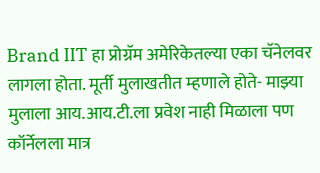Brand IIT हा प्रोग्रॅम अमेरिकेतल्या एका चॅनेलवर लागला होता. मूर्ती मुलाखतीत म्हणाले होते- माझ्या मुलाला आय.आय.टी.ला प्रवेश नाही मिळाला पण कॉर्नेलला मात्र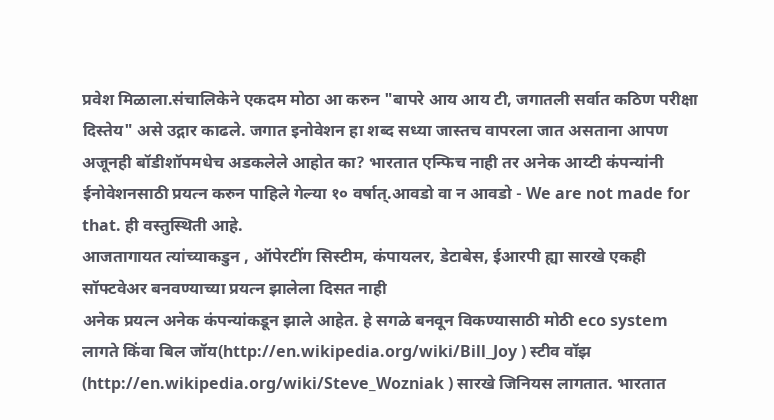प्रवेश मिळाला.संचालिकेने एकदम मोठा आ करुन "बापरे आय आय टी, जगातली सर्वात कठिण परीक्षा दिस्तेय" असे उद्गार काढले. जगात इनोवेशन हा शब्द सध्या जास्तच वापरला जात असताना आपण अजूनही बॉडीशॉपमधेच अडकलेले आहोत का? भारतात एन्फिच नाही तर अनेक आय्टी कंपन्यांनी ईनोवेशनसाठी प्रयत्न करुन पाहिले गेल्या १० वर्षात्.आवडो वा न आवडो - We are not made for that. ही वस्तुस्थिती आहे.
आजतागायत त्यांच्याकडुन , ऑपेरटींग सिस्टीम, कंपायलर, डेटाबेस, ईआरपी ह्या सारखे एकही सॉफ्टवेअर बनवण्याच्या प्रयत्न झालेला दिसत नाही
अनेक प्रयत्न अनेक कंपन्यांकडून झाले आहेत. हे सगळे बनवून विकण्यासाठी मोठी eco system लागते किंवा बिल जॉय(http://en.wikipedia.org/wiki/Bill_Joy ) स्टीव वॉझ (http://en.wikipedia.org/wiki/Steve_Wozniak ) सारखे जिनियस लागतात. भारतात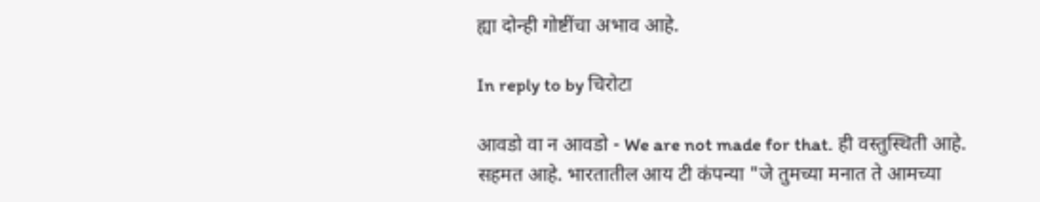ह्या दोन्ही गोष्टींचा अभाव आहे.

In reply to by चिरोटा

आवडो वा न आवडो - We are not made for that. ही वस्तुस्थिती आहे.
सहमत आहे. भारतातील आय टी कंपन्या "जे तुमच्या मनात ते आमच्या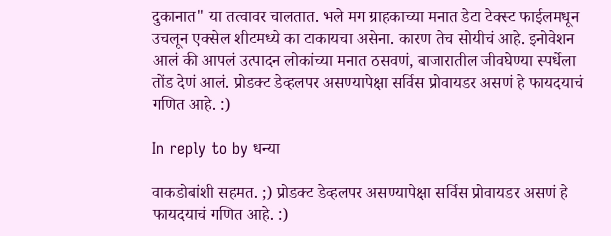दुकानात" या तत्वावर चालतात. भले मग ग्राहकाच्या मनात डेटा टेक्स्ट फाईलमधून उचलून एक्सेल शीटमध्ये का टाकायचा असेना. कारण तेच सोयीचं आहे. इनोवेशन आलं की आपलं उत्पादन लोकांच्या मनात ठसवणं, बाजारातील जीवघेण्या स्पर्धेला तोंड देणं आलं. प्रोडक्ट डेव्हलपर असण्यापेक्षा सर्विस प्रोवायडर असणं हे फायदयाचं गणित आहे. :)

In reply to by धन्या

वाकडोबांशी सहमत. ;) प्रोडक्ट डेव्हलपर असण्यापेक्षा सर्विस प्रोवायडर असणं हे फायदयाचं गणित आहे. :)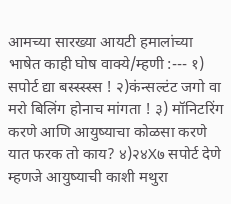आमच्या सारख्या आयटी हमालांच्या भाषेत काही घोष वाक्ये/म्हणी :--- १) सपोर्ट द्या बस्स्स्स्स ! २)कंन्सल्टंट जगो वा मरो बिलिंग होनाच मांगता ! ३) मॉनिटरिंग करणे आणि आयुष्याचा कोळसा करणे यात फरक तो काय? ४)२४X७ सपोर्ट देणे म्हणजे आयुष्याची काशी मथुरा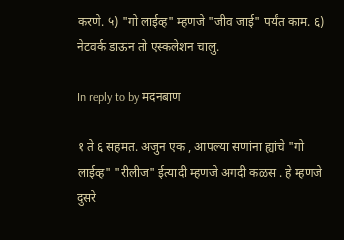करणे. ५) "गो लाईव्ह" म्हणजे "जीव जाई" पर्यंत काम. ६) नेटवर्क डाऊन तो एस्कलेशन चालु.

In reply to by मदनबाण

१ ते ६ सहमत. अजुन एक , आपल्या सणांना ह्यांचे "गो लाईव्ह" "रीलीज" ईत्यादी म्हणजे अगदी कळस . हे म्हणजे दुसरे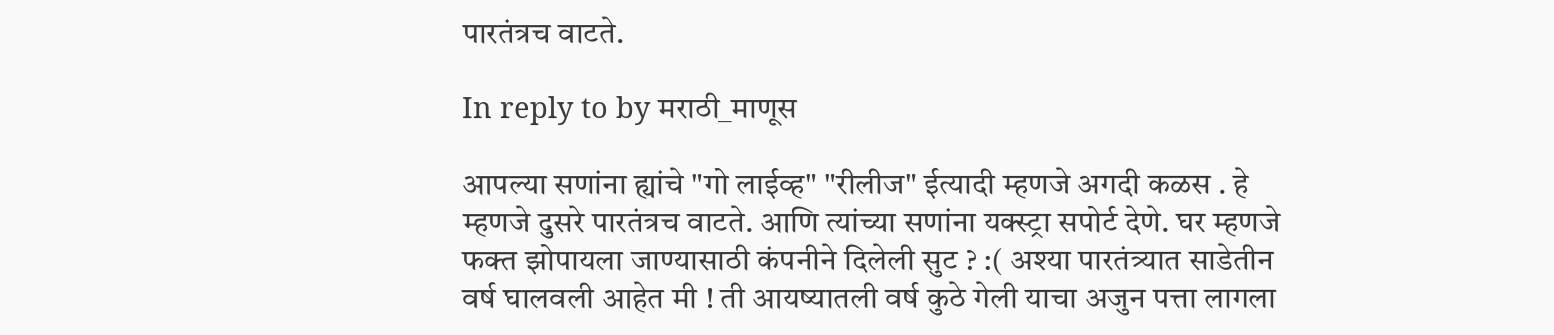पारतंत्रच वाटते.

In reply to by मराठी_माणूस

आपल्या सणांना ह्यांचे "गो लाईव्ह" "रीलीज" ईत्यादी म्हणजे अगदी कळस . हे म्हणजे दुसरे पारतंत्रच वाटते. आणि त्यांच्या सणांना यक्स्ट्रा सपोर्ट देणे. घर म्हणजे फक्त झोपायला जाण्यासाठी कंपनीने दिलेली सुट ? :( अश्या पारतंत्र्यात साडेतीन वर्ष घालवली आहेत मी ! ती आयष्यातली वर्ष कुठे गेली याचा अजुन पत्ता लागला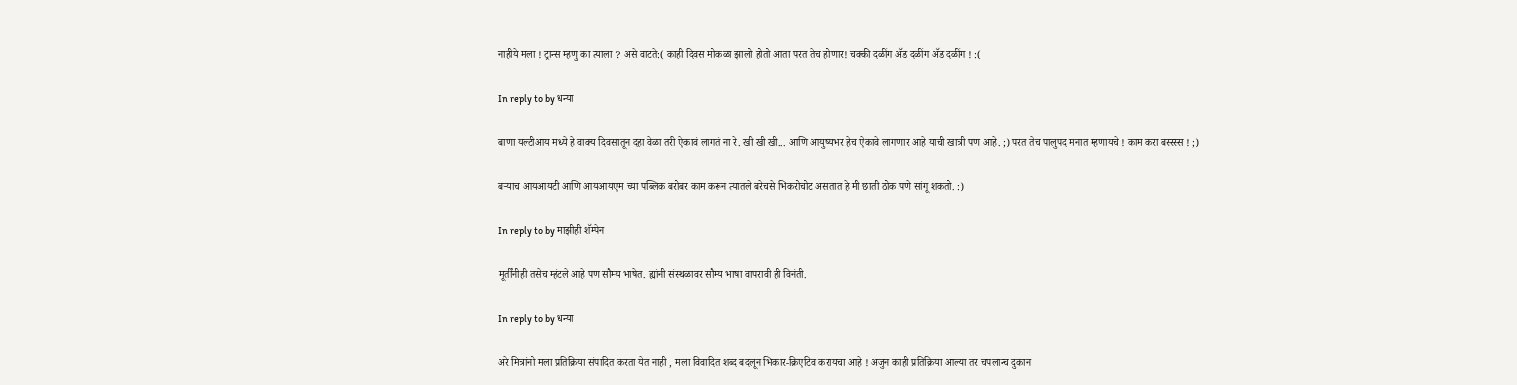नाहीये मला ! ट्रान्स म्हणु का त्याला ? असे वाटते:( काही दिवस मोकळा झालो होतो आता परत तेच होणार! चक्की दळींग अ‍ॅड दळींग अ‍ॅड दळींग ! :(

In reply to by धन्या

बाणा यल्टीआय मध्ये हे वाक्य दिवसातून दहा वेळा तरी ऐकावं लागतं ना रे. खी खी खी... आणि आयुष्यभर हेच ऐकावे लागणार आहे याची खात्री पण आहे. ;) परत तेच पालुपद मनात म्हणायचे ! काम करा बस्स्स्स ! ;)

बर्‍याच आयआयटी आणि आयआयएम च्या पब्लिक बरोबर काम करून त्यातले बरेचसे भिकरोचोट असतात हे मी छाती ठोक पणे सांगू शकतो. :)

In reply to by माझीही शॅम्पेन

मूर्तींनीही तसेच म्हंटले आहे पण सौम्य भाषेत. ह्यांनी संस्थळावर सौम्य भाषा वापरावी ही विनंती.

In reply to by धन्या

अरे मित्रांनो मला प्रतिक्रिया संपादित करता येत नाही , मला विवादित शब्द बदलून भिकार-क्रिएटिव करायचा आहे ! अजुन काही प्रतिक्रिया आल्या तर चपलान्च दुकान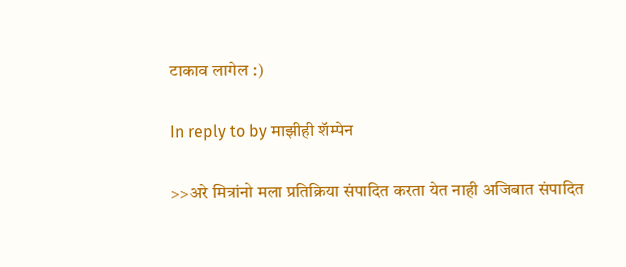टाकाव लागेल :)

In reply to by माझीही शॅम्पेन

>>अरे मित्रांनो मला प्रतिक्रिया संपादित करता येत नाही अजिबात संपादित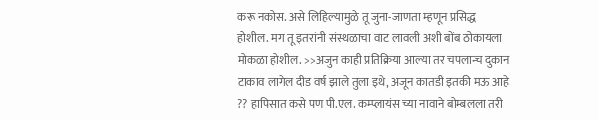करू नकोस. असे लिहिल्यामुळे तू जुना-जाणता म्हणून प्रसिद्ध होशील. मग तू इतरांनी संस्थळाचा वाट लावली अशी बोंब ठोकायला मोकळा होशील. >>अजुन काही प्रतिक्रिया आल्या तर चपलान्च दुकान टाकाव लागेल दीड वर्ष झाले तुला इथे, अजून कातडी इतकी मऊ आहे ?? हापिसात कसे पण पी.एल. कम्प्लायंस च्या नावाने बोम्बलला तरी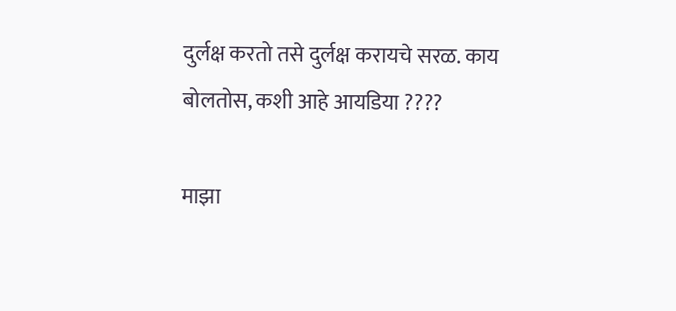दुर्लक्ष करतो तसे दुर्लक्ष करायचे सरळ. काय बोलतोस, कशी आहे आयडिया ????

माझा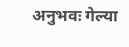अनुभवः गेल्या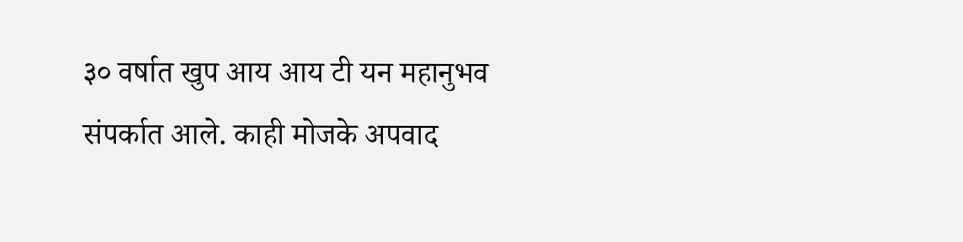३० वर्षात खुप आय आय टी यन महानुभव संपर्कात आले. काही मोजके अपवाद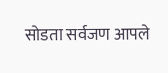सोडता सर्वजण आपले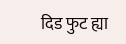दिड फुट ह्या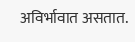अविर्भावात असतात.